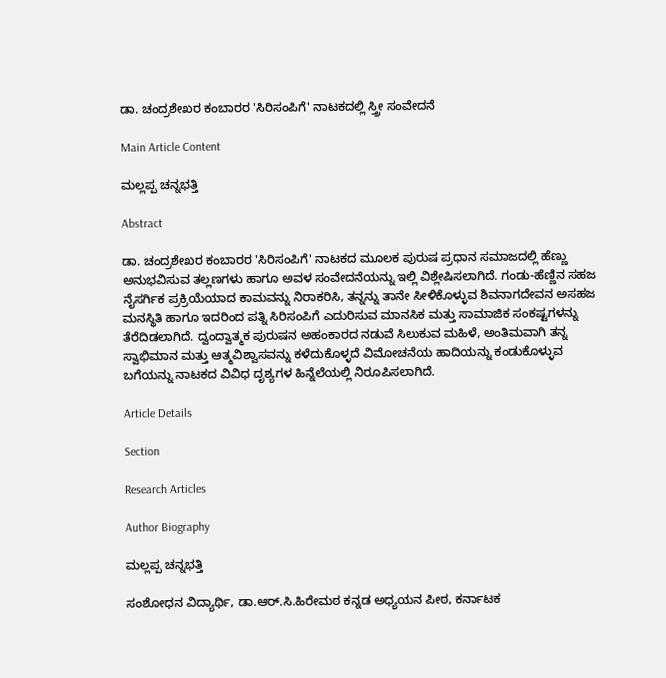ಡಾ. ಚಂದ್ರಶೇಖರ ಕಂಬಾರರ 'ಸಿರಿಸಂಪಿಗೆ' ನಾಟಕದಲ್ಲಿ ಸ್ತ್ರೀ ಸಂವೇದನೆ

Main Article Content

ಮಲ್ಲಪ್ಪ ಚನ್ನಭತ್ತಿ

Abstract

ಡಾ. ಚಂದ್ರಶೇಖರ ಕಂಬಾರರ 'ಸಿರಿಸಂಪಿಗೆ' ನಾಟಕದ ಮೂಲಕ ಪುರುಷ ಪ್ರಧಾನ ಸಮಾಜದಲ್ಲಿ ಹೆಣ್ಣು ಅನುಭವಿಸುವ ತಲ್ಲಣಗಳು ಹಾಗೂ ಅವಳ ಸಂವೇದನೆಯನ್ನು ಇಲ್ಲಿ ವಿಶ್ಲೇಷಿಸಲಾಗಿದೆ. ಗಂಡು-ಹೆಣ್ಣಿನ ಸಹಜ ನೈಸರ್ಗಿಕ ಪ್ರಕ್ರಿಯೆಯಾದ ಕಾಮವನ್ನು ನಿರಾಕರಿಸಿ, ತನ್ನನ್ನು ತಾನೇ ಸೀಳಿಕೊಳ್ಳುವ ಶಿವನಾಗದೇವನ ಅಸಹಜ ಮನಸ್ಥಿತಿ ಹಾಗೂ ಇದರಿಂದ ಪತ್ನಿ ಸಿರಿಸಂಪಿಗೆ ಎದುರಿಸುವ ಮಾನಸಿಕ ಮತ್ತು ಸಾಮಾಜಿಕ ಸಂಕಷ್ಟಗಳನ್ನು ತೆರೆದಿಡಲಾಗಿದೆ. ದ್ವಂದ್ವಾತ್ಮಕ ಪುರುಷನ ಅಹಂಕಾರದ ನಡುವೆ ಸಿಲುಕುವ ಮಹಿಳೆ, ಅಂತಿಮವಾಗಿ ತನ್ನ ಸ್ವಾಭಿಮಾನ ಮತ್ತು ಆತ್ಮವಿಶ್ವಾಸವನ್ನು ಕಳೆದುಕೊಳ್ಳದೆ ವಿಮೋಚನೆಯ ಹಾದಿಯನ್ನು ಕಂಡುಕೊಳ್ಳುವ ಬಗೆಯನ್ನು ನಾಟಕದ ವಿವಿಧ ದೃಶ್ಯಗಳ ಹಿನ್ನೆಲೆಯಲ್ಲಿ ನಿರೂಪಿಸಲಾಗಿದೆ.

Article Details

Section

Research Articles

Author Biography

ಮಲ್ಲಪ್ಪ ಚನ್ನಭತ್ತಿ

ಸಂಶೋಧನ ವಿದ್ಯಾರ್ಥಿ, ಡಾ.ಆರ್.ಸಿ.ಹಿರೇಮಠ ಕನ್ನಡ ಅಧ್ಯಯನ ಪೀಠ, ಕರ್ನಾಟಕ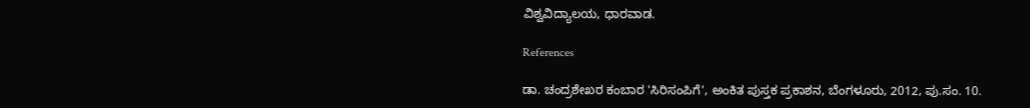ವಿಶ್ವವಿದ್ಯಾಲಯ, ಧಾರವಾಡ.

References

ಡಾ. ಚಂದ್ರಶೇಖರ ಕಂಬಾರ 'ಸಿರಿಸಂಪಿಗೆ', ಅಂಕಿತ ಪುಸ್ತಕ ಪ್ರಕಾಶನ, ಬೆಂಗಳೂರು, 2012, ಪು.ಸಂ. 10.